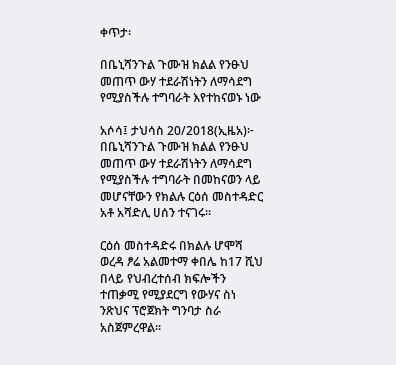ቀጥታ፡

በቤኒሻንጉል ጉሙዝ ክልል የንፁህ መጠጥ ውሃ ተደራሽነትን ለማሳደግ የሚያስችሉ ተግባራት እየተከናወኑ ነው

አሶሳ፤ ታህሳስ 20/2018(ኢዜአ)፦ በቤኒሻንጉል ጉሙዝ ክልል የንፁህ መጠጥ ውሃ ተደራሽነትን ለማሳደግ የሚያስችሉ ተግባራት በመከናወን ላይ መሆናቸውን የክልሉ ርዕሰ መስተዳድር አቶ አሻድሊ ሀሰን ተናገሩ።

ርዕሰ መስተዳድሩ በክልሉ ሆሞሻ ወረዳ ፆሬ አልመተማ ቀበሌ ከ17 ሺህ በላይ የህብረተሰብ ክፍሎችን ተጠቃሚ የሚያደርግ የውሃና ስነ ንጽህና ፕሮጀክት ግንባታ ስራ አስጀምረዋል።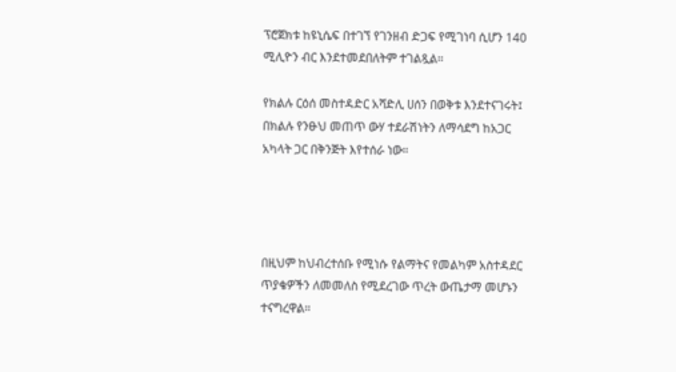ፕሮጀክቱ ከዩኒሴፍ በተገኘ የገንዘብ ድጋፍ የሚገነባ ሲሆን 140 ሚሊዮን ብር እንደተመደበለትም ተገልጿል።

የክልሉ ርዕሰ መስተዳድር አሻድሊ ሀሰን በወቅቱ እንደተናገሩት፤ በክልሉ የንፁህ መጠጥ ውሃ ተደራሽነትን ለማሳደግ ከአጋር አካላት ጋር በቅንጅት እየተሰራ ነው።




በዚህም ከህብረተሰቡ የሚነሱ የልማትና የመልካም አስተዳደር ጥያቄዎችን ለመመለስ የሚደረገው ጥረት ውጤታማ መሆኑን ተናግረዋል።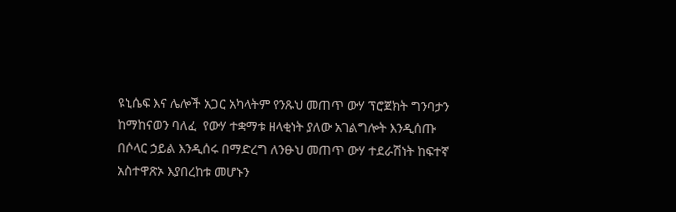ዩኒሴፍ እና ሌሎች አጋር አካላትም የንጹህ መጠጥ ውሃ ፕሮጀክት ግንባታን ከማከናወን ባለፈ  የውሃ ተቋማቱ ዘላቂነት ያለው አገልግሎት እንዲሰጡ በሶላር ኃይል እንዲሰሩ በማድረግ ለንፁህ መጠጥ ውሃ ተደራሽነት ከፍተኛ አስተዋጽኦ እያበረከቱ መሆኑን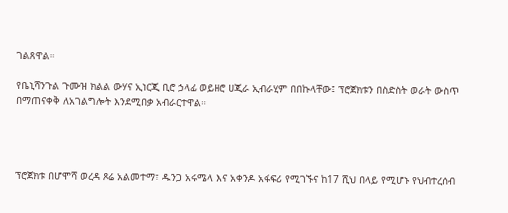ገልጸዋል።

የቤኒሻንጉል ጉሙዝ ክልል ውሃና ኢነርጂ ቢሮ ኃላፊ ወይዘሮ ሀጂራ ኢብራሂም በበኩላቸው፤ ፕሮጀክቱን በስድስት ወራት ውስጥ በማጠናቀቅ ለአገልግሎት እንደሚበቃ አብራርተዋል።




ፕሮጀክቱ በሆሞሻ ወረዳ ጾሬ አልመተማ፣ ዱንጋ አሩሜላ እና አቀንዶ አፋፍሪ የሚገኙና ከ17 ሺህ በላይ የሚሆኑ የህብተረሰብ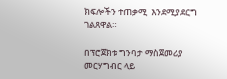ክፍሎችን ተጠቃሚ  እንደሚያደርግ ገልጸዋል።

በፕሮጀክቱ ግንባታ ማስጀመሪያ መርሃግብር ላይ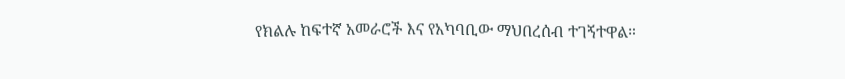የክልሉ ከፍተኛ አመራሮች እና የአካባቢው ማህበረሰብ ተገኝተዋል።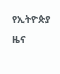የኢትዮጵያ ዜና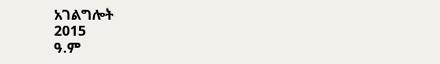አገልግሎት
2015
ዓ.ም